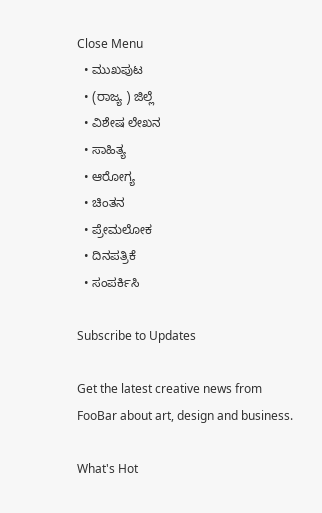Close Menu
  • ಮುಖಪುಟ
  • (ರಾಜ್ಯ ) ಜಿಲ್ಲೆ
  • ವಿಶೇಷ ಲೇಖನ
  • ಸಾಹಿತ್ಯ
  • ಆರೋಗ್ಯ
  • ಚಿಂತನ
  • ಪ್ರೇಮಲೋಕ
  • ದಿನಪತ್ರಿಕೆ
  • ಸಂಪರ್ಕಿಸಿ

Subscribe to Updates

Get the latest creative news from FooBar about art, design and business.

What's Hot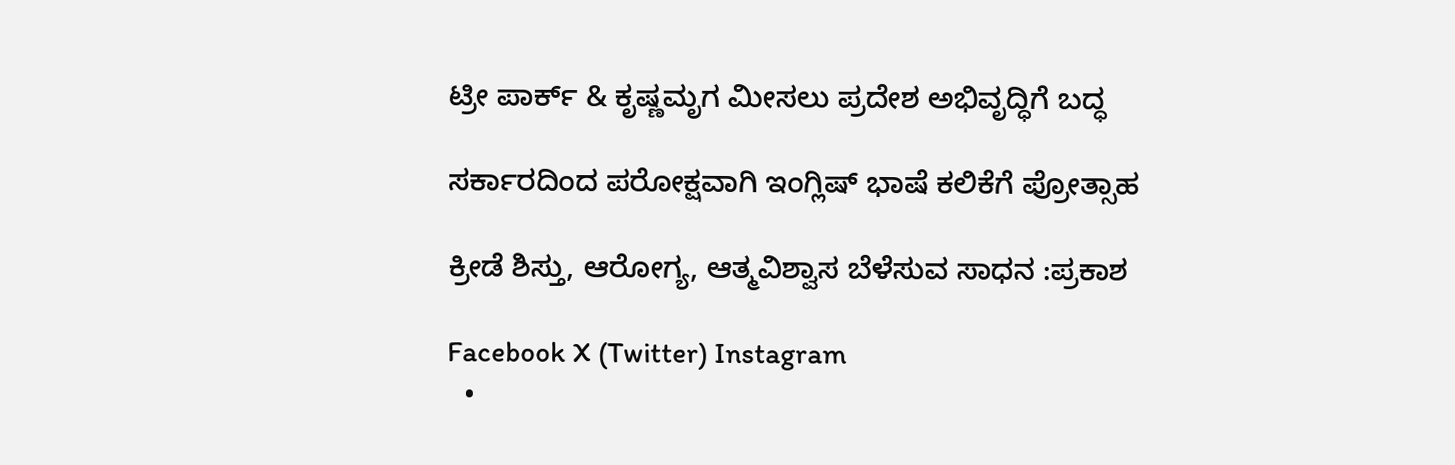ಟ್ರೀ ಪಾರ್ಕ್ & ಕೃಷ್ಣಮೃಗ ಮೀಸಲು ಪ್ರದೇಶ ಅಭಿವೃದ್ಧಿಗೆ ಬದ್ಧ

ಸರ್ಕಾರದಿಂದ ಪರೋಕ್ಷವಾಗಿ ಇಂಗ್ಲಿಷ್ ಭಾಷೆ ಕಲಿಕೆಗೆ ಪ್ರೋತ್ಸಾಹ

ಕ್ರೀಡೆ ಶಿಸ್ತು, ಆರೋಗ್ಯ, ಆತ್ಮವಿಶ್ವಾಸ ಬೆಳೆಸುವ ಸಾಧನ :ಪ್ರಕಾಶ

Facebook X (Twitter) Instagram
  •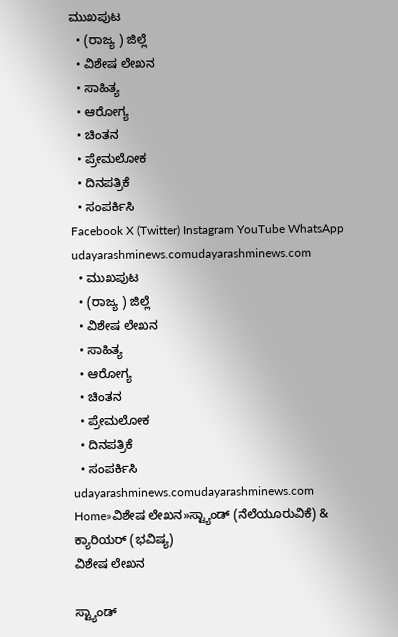ಮುಖಪುಟ
  • (ರಾಜ್ಯ ) ಜಿಲ್ಲೆ
  • ವಿಶೇಷ ಲೇಖನ
  • ಸಾಹಿತ್ಯ
  • ಆರೋಗ್ಯ
  • ಚಿಂತನ
  • ಪ್ರೇಮಲೋಕ
  • ದಿನಪತ್ರಿಕೆ
  • ಸಂಪರ್ಕಿಸಿ
Facebook X (Twitter) Instagram YouTube WhatsApp
udayarashminews.comudayarashminews.com
  • ಮುಖಪುಟ
  • (ರಾಜ್ಯ ) ಜಿಲ್ಲೆ
  • ವಿಶೇಷ ಲೇಖನ
  • ಸಾಹಿತ್ಯ
  • ಆರೋಗ್ಯ
  • ಚಿಂತನ
  • ಪ್ರೇಮಲೋಕ
  • ದಿನಪತ್ರಿಕೆ
  • ಸಂಪರ್ಕಿಸಿ
udayarashminews.comudayarashminews.com
Home»ವಿಶೇಷ ಲೇಖನ»ಸ್ಟ್ಯಾಂಡ್ (ನೆಲೆಯೂರುವಿಕೆ) & ಕ್ಯಾರಿಯರ್ (ಭವಿಷ್ಯ)
ವಿಶೇಷ ಲೇಖನ

ಸ್ಟ್ಯಾಂಡ್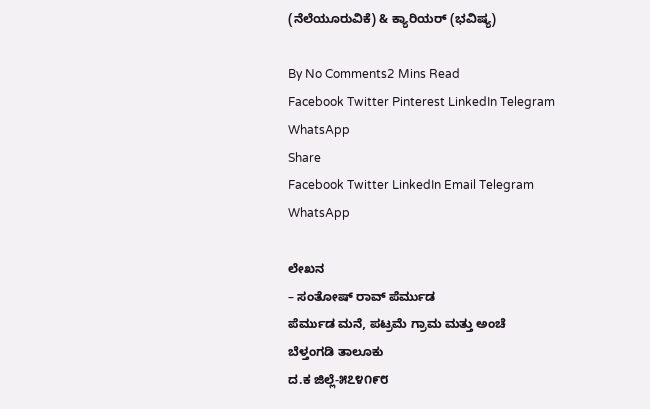(ನೆಲೆಯೂರುವಿಕೆ) & ಕ್ಯಾರಿಯರ್ (ಭವಿಷ್ಯ)

By No Comments2 Mins Read
Facebook Twitter Pinterest LinkedIn Telegram WhatsApp
Share
Facebook Twitter LinkedIn Email Telegram WhatsApp

ಲೇಖನ
– ಸಂತೋಷ್ ರಾವ್ ಪೆರ್ಮುಡ
ಪೆರ್ಮುಡ ಮನೆ, ಪಟ್ರಮೆ ಗ್ರಾಮ ಮತ್ತು ಅಂಚೆ
ಬೆಳ್ತಂಗಡಿ ತಾಲೂಕು
ದ.ಕ ಜಿಲ್ಲೆ-೫೭೪೧೯೮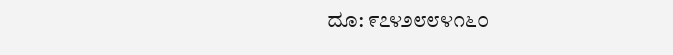ದೂ: ೯೭೪೨೮೮೪೧೬೦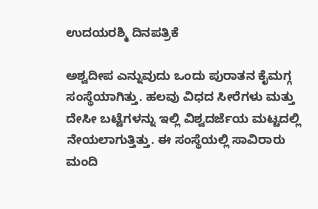ಉದಯರಶ್ಮಿ ದಿನಪತ್ರಿಕೆ

ಅಶ್ವದೀಪ ಎನ್ನುವುದು ಒಂದು ಪುರಾತನ ಕೈಮಗ್ಗ ಸಂಸ್ಥೆಯಾಗಿತ್ತು. ಹಲವು ವಿಧದ ಸೀರೆಗಳು ಮತ್ತು ದೇಸೀ ಬಟ್ಟೆಗಳನ್ನು ಇಲ್ಲಿ ವಿಶ್ವದರ್ಜೆಯ ಮಟ್ಟದಲ್ಲಿ ನೇಯಲಾಗುತ್ತಿತ್ತು. ಈ ಸಂಸ್ಥೆಯಲ್ಲಿ ಸಾವಿರಾರು ಮಂದಿ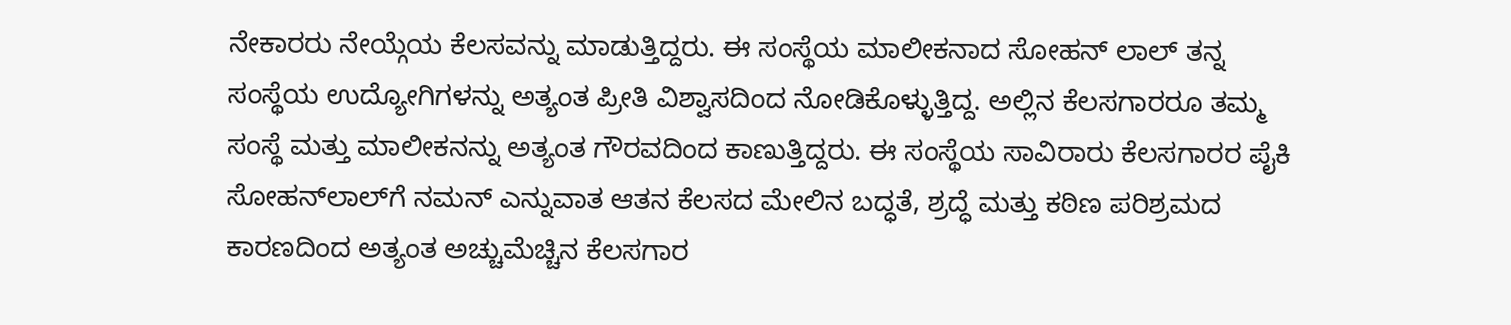ನೇಕಾರರು ನೇಯ್ಗೆಯ ಕೆಲಸವನ್ನು ಮಾಡುತ್ತಿದ್ದರು. ಈ ಸಂಸ್ಥೆಯ ಮಾಲೀಕನಾದ ಸೋಹನ್ ಲಾಲ್ ತನ್ನ ಸಂಸ್ಥೆಯ ಉದ್ಯೋಗಿಗಳನ್ನು ಅತ್ಯಂತ ಪ್ರೀತಿ ವಿಶ್ವಾಸದಿಂದ ನೋಡಿಕೊಳ್ಳುತ್ತಿದ್ದ. ಅಲ್ಲಿನ ಕೆಲಸಗಾರರೂ ತಮ್ಮ ಸಂಸ್ಥೆ ಮತ್ತು ಮಾಲೀಕನನ್ನು ಅತ್ಯಂತ ಗೌರವದಿಂದ ಕಾಣುತ್ತಿದ್ದರು. ಈ ಸಂಸ್ಥೆಯ ಸಾವಿರಾರು ಕೆಲಸಗಾರರ ಪೈಕಿ ಸೋಹನ್‌ಲಾಲ್‌ಗೆ ನಮನ್ ಎನ್ನುವಾತ ಆತನ ಕೆಲಸದ ಮೇಲಿನ ಬದ್ಧತೆ, ಶ್ರದ್ಧೆ ಮತ್ತು ಕಠಿಣ ಪರಿಶ್ರಮದ ಕಾರಣದಿಂದ ಅತ್ಯಂತ ಅಚ್ಚುಮೆಚ್ಚಿನ ಕೆಲಸಗಾರ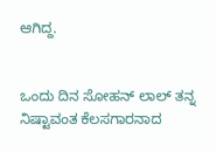ಆಗಿದ್ದ.


ಒಂದು ದಿನ ಸೋಹನ್ ಲಾಲ್ ತನ್ನ ನಿಷ್ಟಾವಂತ ಕೆಲಸಗಾರನಾದ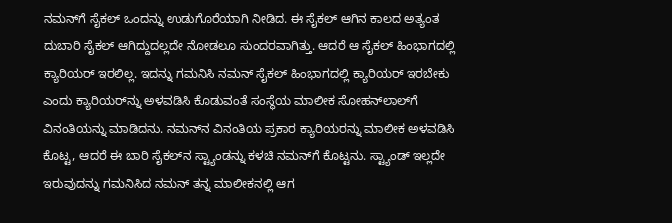ನಮನ್‌ಗೆ ಸೈಕಲ್ ಒಂದನ್ನು ಉಡುಗೊರೆಯಾಗಿ ನೀಡಿದ. ಈ ಸೈಕಲ್ ಆಗಿನ ಕಾಲದ ಅತ್ಯಂತ ದುಬಾರಿ ಸೈಕಲ್ ಆಗಿದ್ದುದಲ್ಲದೇ ನೋಡಲೂ ಸುಂದರವಾಗಿತ್ತು. ಆದರೆ ಆ ಸೈಕಲ್ ಹಿಂಭಾಗದಲ್ಲಿ ಕ್ಯಾರಿಯರ್ ಇರಲಿಲ್ಲ. ಇದನ್ನು ಗಮನಿಸಿ ನಮನ್ ಸೈಕಲ್ ಹಿಂಭಾಗದಲ್ಲಿ ಕ್ಯಾರಿಯರ್ ಇರಬೇಕು ಎಂದು ಕ್ಯಾರಿಯರ್‌ನ್ನು ಅಳವಡಿಸಿ ಕೊಡುವಂತೆ ಸಂಸ್ಥೆಯ ಮಾಲೀಕ ಸೋಹನ್‌ಲಾಲ್‌ಗೆ ವಿನಂತಿಯನ್ನು ಮಾಡಿದನು. ನಮನ್‌ನ ವಿನಂತಿಯ ಪ್ರಕಾರ ಕ್ಯಾರಿಯರನ್ನು ಮಾಲೀಕ ಅಳವಡಿಸಿ ಕೊಟ್ಟ, ಆದರೆ ಈ ಬಾರಿ ಸೈಕಲ್‌ನ ಸ್ಟ್ಯಾಂಡನ್ನು ಕಳಚಿ ನಮನ್‌ಗೆ ಕೊಟ್ಟನು. ಸ್ಟ್ಯಾಂಡ್ ಇಲ್ಲದೇ ಇರುವುದನ್ನು ಗಮನಿಸಿದ ನಮನ್ ತನ್ನ ಮಾಲೀಕನಲ್ಲಿ ಆಗ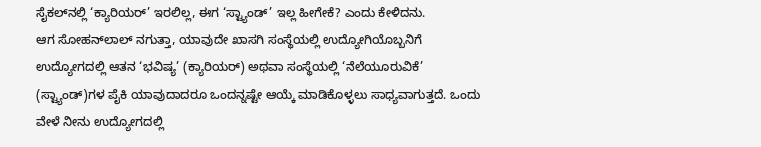ಸೈಕಲ್‌ನಲ್ಲಿ ‘ಕ್ಯಾರಿಯರ್’ ಇರಲಿಲ್ಲ, ಈಗ ‘ಸ್ಟ್ಯಾಂಡ್’ ಇಲ್ಲ ಹೀಗೇಕೆ? ಎಂದು ಕೇಳಿದನು.
ಆಗ ಸೋಹನ್‌ಲಾಲ್ ನಗುತ್ತಾ, ಯಾವುದೇ ಖಾಸಗಿ ಸಂಸ್ಥೆಯಲ್ಲಿ ಉದ್ಯೋಗಿಯೊಬ್ಬನಿಗೆ ಉದ್ಯೋಗದಲ್ಲಿ ಆತನ ‘ಭವಿಷ್ಯ’ (ಕ್ಯಾರಿಯರ್) ಅಥವಾ ಸಂಸ್ಥೆಯಲ್ಲಿ ‘ನೆಲೆಯೂರುವಿಕೆ’ (ಸ್ಟ್ಯಾಂಡ್)ಗಳ ಪೈಕಿ ಯಾವುದಾದರೂ ಒಂದನ್ನಷ್ಟೇ ಆಯ್ಕೆ ಮಾಡಿಕೊಳ್ಳಲು ಸಾಧ್ಯವಾಗುತ್ತದೆ. ಒಂದು ವೇಳೆ ನೀನು ಉದ್ಯೋಗದಲ್ಲಿ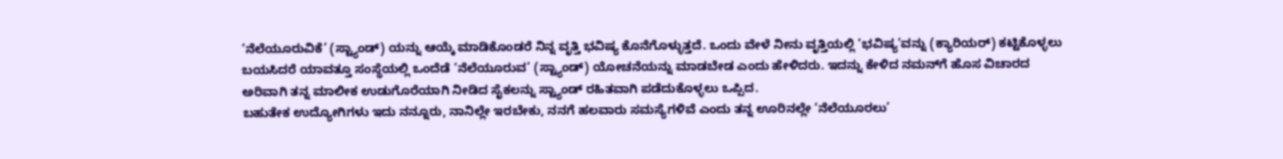‘ನೆಲೆಯೂರುವಿಕೆ’ (ಸ್ಟ್ಯಾಂಡ್) ಯನ್ನು ಆಯ್ಕೆ ಮಾಡಿಕೊಂಡರೆ ನಿನ್ನ ವೃತ್ತಿ ಭವಿಷ್ಯ ಕೊನೆಗೊಳ್ಳುತ್ತದೆ. ಒಂದು ವೇಳೆ ನೀನು ವೃತ್ತಿಯಲ್ಲಿ ‘ಭವಿಷ್ಯ’ವನ್ನು (ಕ್ಯಾರಿಯರ್) ಕಟ್ಟಿಕೊಳ್ಳಲು ಬಯಸಿದರೆ ಯಾವತ್ತೂ ಸಂಸ್ಥೆಯಲ್ಲಿ ಒಂದೆಡೆ ‘ನೆಲೆಯೂರುವ’ (ಸ್ಟ್ಯಾಂಡ್) ಯೋಚನೆಯನ್ನು ಮಾಡಬೇಡ ಎಂದು ಹೇಳಿದರು. ಇದನ್ನು ಕೇಳಿದ ನಮನ್‌ಗೆ ಹೊಸ ವಿಚಾರದ ಅರಿವಾಗಿ ತನ್ನ ಮಾಲೀಕ ಉಡುಗೊರೆಯಾಗಿ ನೀಡಿದ ಸೈಕಲನ್ನು ಸ್ಟ್ಯಾಂಡ್ ರಹಿತವಾಗಿ ಪಡೆದುಕೊಳ್ಳಲು ಒಪ್ಪಿದ.
ಬಹುತೇಕ ಉದ್ಯೋಗಿಗಳು ಇದು ನನ್ನೂರು, ನಾನಿಲ್ಲೇ ಇರಬೇಕು, ನನಗೆ ಹಲವಾರು ಸಮಸ್ಯೆಗಳಿವೆ ಎಂದು ತನ್ನ ಊರಿನಲ್ಲೇ ‘ನೆಲೆಯೂರಲು’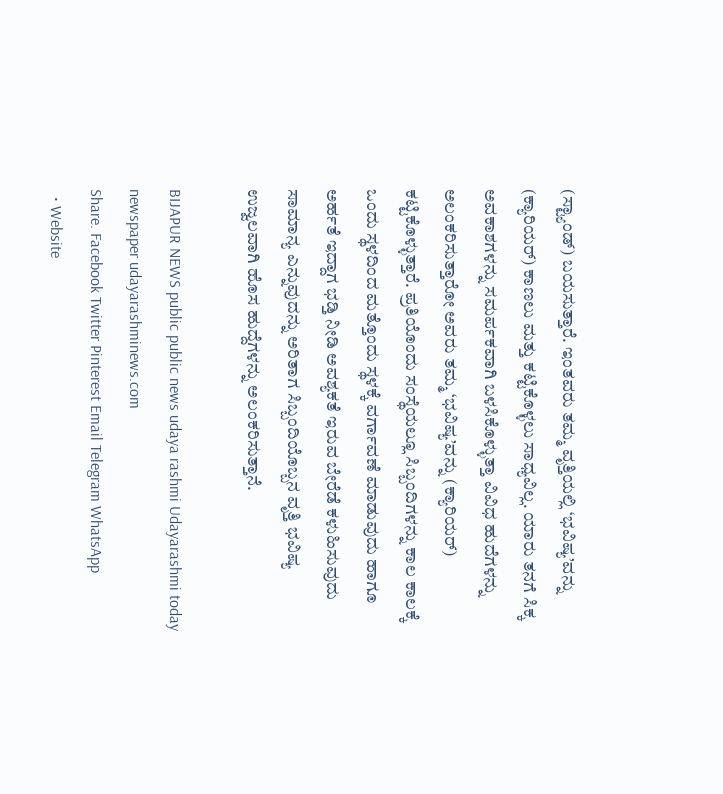(ಸ್ಟ್ಯಾಂಡ್) ಬಯಸುತ್ತಾರೆ. ಇಂತವರು ತಮ್ಮ ವೃತ್ತಿಯಲ್ಲಿ ‘ಭವಿಷ್ಯ’ವನ್ನು (ಕ್ಯಾರಿಯರ್) ಕಾಣಲು ಮತ್ತು ಕಟ್ಟಿಕೊಳ್ಳಲು ಸಾಧ್ಯವಿಲ್ಲ. ಯಾರು ತನಗೆ ಸಿಕ್ಕ ಅವಕಾಶಗಳನ್ನು ಸಮರ್ಪಕವಾಗಿ ಬಳಸಿಕೊಳ್ಳುತ್ತಾ ವಿವಿಧ ಹುದೆಗಳನ್ನು ಅಲಂಕರಿಸುತ್ತಾರೋ ಅವರು ತಮ್ಮ ‘ಭವಿಷ್ಯ’ವನ್ನು (ಕ್ಯಾರಿಯರ್) ಕಟ್ಟಿಕೊಳ್ಳುತ್ತಾರೆ. ಪ್ರತಿಯೊಂದು ಸಂಸ್ಥೆಯಲ್ಲೂ ಸಿಬ್ಬಂದಿಗಳನ್ನು ಕಾಲ ಕಾಲಕ್ಕೆ ಒಂದು ಸ್ಥಳದಿಂದ ಮತ್ತೊಂದು ಸ್ಥಳಕ್ಕೆ ವರ್ಗಾವಣೆ ಮಾಡುವುದು ಹಾಗೂ ಅರ್ಹತೆ ಇದ್ದಾಗ ಭಡ್ತಿ ನೀಡಿ ಅವಶ್ಯಕತೆ ಇರುವ ಬೇರೆಡೆ ಕಳುಹಿಸುವುದು ಸಾಮಾನ್ಯ ಎನ್ನುವುದನ್ನು ಅರಿತಾಗ ಸಿಬ್ಬಂದಿಯೊಬ್ಬನ ವೃತ್ತಿ ಭವಿಷ್ಯ ಉಜ್ವಲವಾಗಿ ಹೊಸ ಹುದ್ದೆಗಳನ್ನು ಅಲಂಕರಿಸುತ್ತಾನೆ.

BIJAPUR NEWS public public news udaya rashmi Udayarashmi today newspaper udayarashminews.com
Share. Facebook Twitter Pinterest Email Telegram WhatsApp
  • Website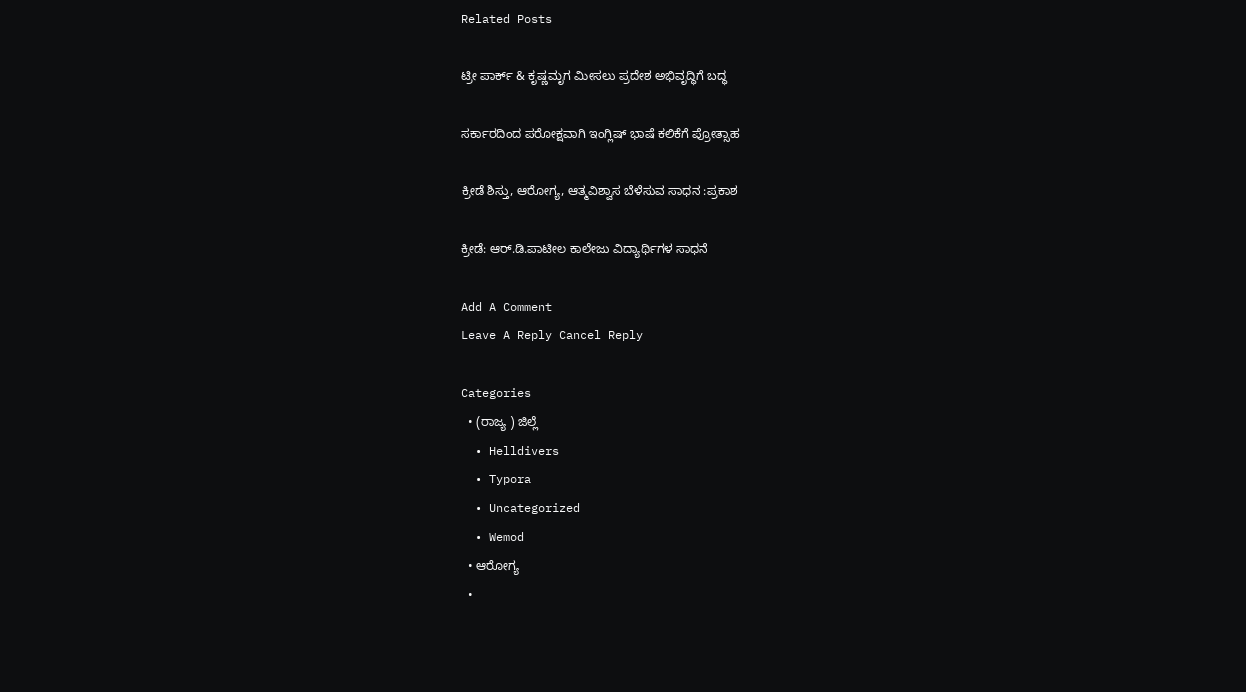Related Posts

ಟ್ರೀ ಪಾರ್ಕ್ & ಕೃಷ್ಣಮೃಗ ಮೀಸಲು ಪ್ರದೇಶ ಅಭಿವೃದ್ಧಿಗೆ ಬದ್ಧ

ಸರ್ಕಾರದಿಂದ ಪರೋಕ್ಷವಾಗಿ ಇಂಗ್ಲಿಷ್ ಭಾಷೆ ಕಲಿಕೆಗೆ ಪ್ರೋತ್ಸಾಹ

ಕ್ರೀಡೆ ಶಿಸ್ತು, ಆರೋಗ್ಯ, ಆತ್ಮವಿಶ್ವಾಸ ಬೆಳೆಸುವ ಸಾಧನ :ಪ್ರಕಾಶ

ಕ್ರೀಡೆ: ಆರ್.ಡಿ.ಪಾಟೀಲ ಕಾಲೇಜು ವಿದ್ಯಾರ್ಥಿಗಳ ಸಾಧನೆ

Add A Comment
Leave A Reply Cancel Reply

Categories
  • (ರಾಜ್ಯ ) ಜಿಲ್ಲೆ
  • Helldivers
  • Typora
  • Uncategorized
  • Wemod
  • ಆರೋಗ್ಯ
  •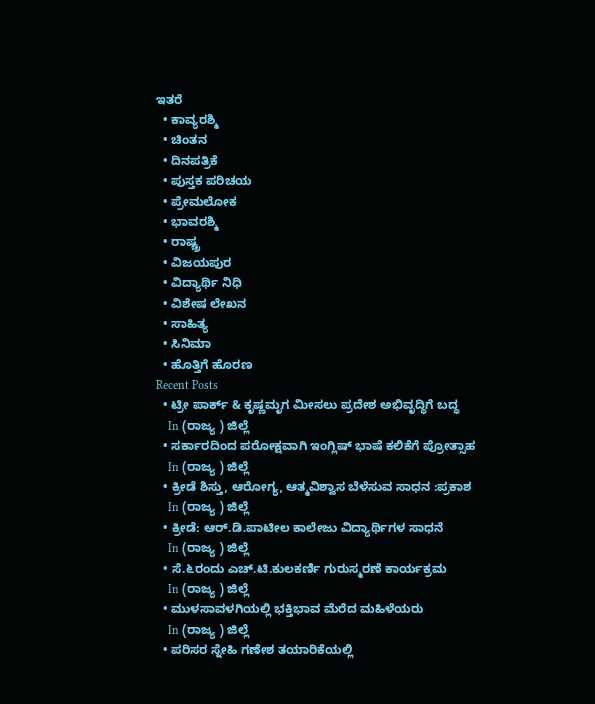ಇತರೆ
  • ಕಾವ್ಯರಶ್ಮಿ
  • ಚಿಂತನ
  • ದಿನಪತ್ರಿಕೆ
  • ಪುಸ್ತಕ ಪರಿಚಯ
  • ಪ್ರೇಮಲೋಕ
  • ಭಾವರಶ್ಮಿ
  • ರಾಷ್ಚ್ರ
  • ವಿಜಯಪುರ
  • ವಿದ್ಯಾರ್ಥಿ ನಿಧಿ
  • ವಿಶೇಷ ಲೇಖನ
  • ಸಾಹಿತ್ಯ
  • ಸಿನಿಮಾ
  • ಹೊತ್ತಿಗೆ ಹೊರಣ
Recent Posts
  • ಟ್ರೀ ಪಾರ್ಕ್ & ಕೃಷ್ಣಮೃಗ ಮೀಸಲು ಪ್ರದೇಶ ಅಭಿವೃದ್ಧಿಗೆ ಬದ್ಧ
    In (ರಾಜ್ಯ ) ಜಿಲ್ಲೆ
  • ಸರ್ಕಾರದಿಂದ ಪರೋಕ್ಷವಾಗಿ ಇಂಗ್ಲಿಷ್ ಭಾಷೆ ಕಲಿಕೆಗೆ ಪ್ರೋತ್ಸಾಹ
    In (ರಾಜ್ಯ ) ಜಿಲ್ಲೆ
  • ಕ್ರೀಡೆ ಶಿಸ್ತು, ಆರೋಗ್ಯ, ಆತ್ಮವಿಶ್ವಾಸ ಬೆಳೆಸುವ ಸಾಧನ :ಪ್ರಕಾಶ
    In (ರಾಜ್ಯ ) ಜಿಲ್ಲೆ
  • ಕ್ರೀಡೆ: ಆರ್.ಡಿ.ಪಾಟೀಲ ಕಾಲೇಜು ವಿದ್ಯಾರ್ಥಿಗಳ ಸಾಧನೆ
    In (ರಾಜ್ಯ ) ಜಿಲ್ಲೆ
  • ಸೆ.೬ರಂದು ಎಚ್.ಟಿ.ಕುಲಕರ್ಣಿ ಗುರುಸ್ಮರಣೆ ಕಾರ್ಯಕ್ರಮ
    In (ರಾಜ್ಯ ) ಜಿಲ್ಲೆ
  • ಮುಳಸಾವಳಗಿಯಲ್ಲಿ ಭಕ್ತಿಭಾವ ಮೆರೆದ ಮಹಿಳೆಯರು
    In (ರಾಜ್ಯ ) ಜಿಲ್ಲೆ
  • ಪರಿಸರ ಸ್ನೇಹಿ ಗಣೇಶ ತಯಾರಿಕೆಯಲ್ಲಿ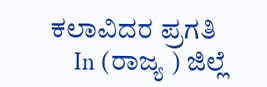ಕಲಾವಿದರ ಪ್ರಗತಿ
    In (ರಾಜ್ಯ ) ಜಿಲ್ಲೆ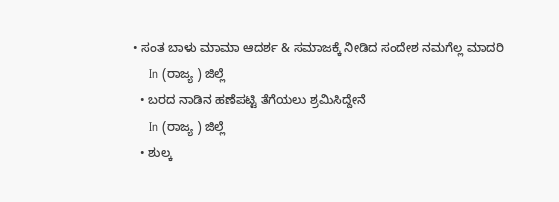• ಸಂತ ಬಾಳು ಮಾಮಾ ಆದರ್ಶ & ಸಮಾಜಕ್ಕೆ ನೀಡಿದ ಸಂದೇಶ ನಮಗೆಲ್ಲ ಮಾದರಿ
    In (ರಾಜ್ಯ ) ಜಿಲ್ಲೆ
  • ಬರದ ನಾಡಿನ ಹಣೆಪಟ್ಟಿ ತೆಗೆಯಲು ಶ್ರಮಿಸಿದ್ದೇನೆ
    In (ರಾಜ್ಯ ) ಜಿಲ್ಲೆ
  • ಶುಲ್ಕ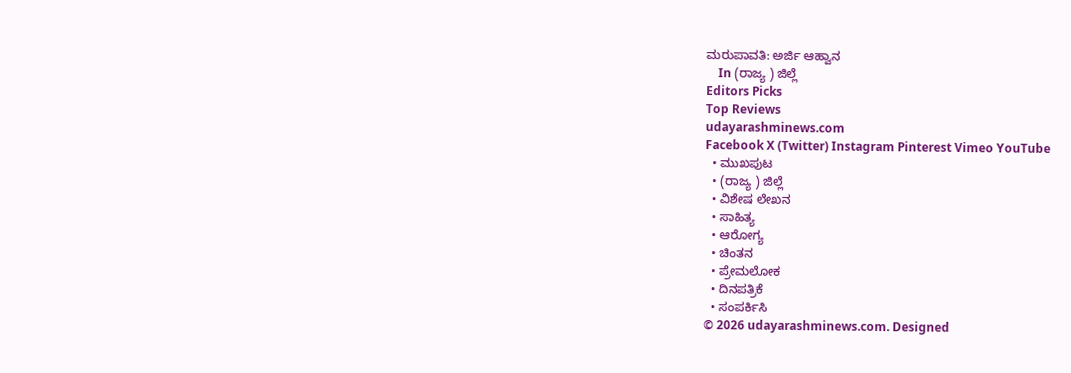ಮರುಪಾವತಿ: ಅರ್ಜಿ ಆಹ್ವಾನ
    In (ರಾಜ್ಯ ) ಜಿಲ್ಲೆ
Editors Picks
Top Reviews
udayarashminews.com
Facebook X (Twitter) Instagram Pinterest Vimeo YouTube
  • ಮುಖಪುಟ
  • (ರಾಜ್ಯ ) ಜಿಲ್ಲೆ
  • ವಿಶೇಷ ಲೇಖನ
  • ಸಾಹಿತ್ಯ
  • ಆರೋಗ್ಯ
  • ಚಿಂತನ
  • ಪ್ರೇಮಲೋಕ
  • ದಿನಪತ್ರಿಕೆ
  • ಸಂಪರ್ಕಿಸಿ
© 2026 udayarashminews.com. Designed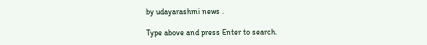by udayarashmi news .

Type above and press Enter to search.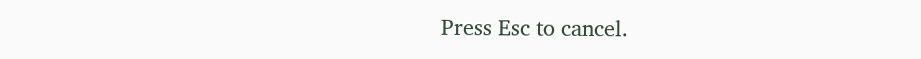Press Esc to cancel.